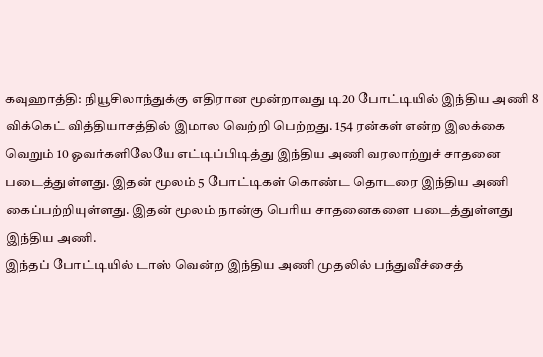கவுஹாத்தி: நியூசிலாந்துக்கு எதிரான மூன்றாவது டி20 போட்டியில் இந்திய அணி 8 விக்கெட் வித்தியாசத்தில் இமால வெற்றி பெற்றது. 154 ரன்கள் என்ற இலக்கை வெறும் 10 ஓவர்களிலேயே எட்டிப்பிடித்து இந்திய அணி வரலாற்றுச் சாதனை படைத்துள்ளது. இதன் மூலம் 5 போட்டிகள் கொண்ட தொடரை இந்திய அணி கைப்பற்றியுள்ளது. இதன் மூலம் நான்கு பெரிய சாதனைகளை படைத்துள்ளது இந்திய அணி.
இந்தப் போட்டியில் டாஸ் வென்ற இந்திய அணி முதலில் பந்துவீச்சைத்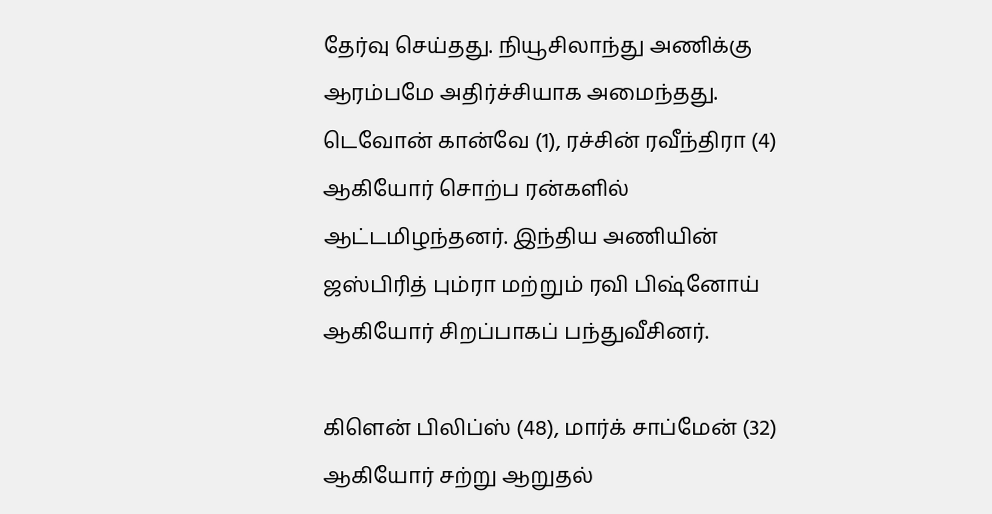தேர்வு செய்தது. நியூசிலாந்து அணிக்கு ஆரம்பமே அதிர்ச்சியாக அமைந்தது. டெவோன் கான்வே (1), ரச்சின் ரவீந்திரா (4) ஆகியோர் சொற்ப ரன்களில் ஆட்டமிழந்தனர். இந்திய அணியின் ஜஸ்பிரித் பும்ரா மற்றும் ரவி பிஷ்னோய் ஆகியோர் சிறப்பாகப் பந்துவீசினர்.

கிளென் பிலிப்ஸ் (48), மார்க் சாப்மேன் (32) ஆகியோர் சற்று ஆறுதல்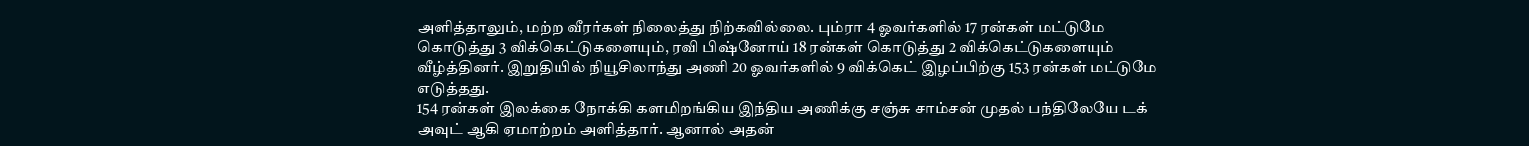அளித்தாலும், மற்ற வீரர்கள் நிலைத்து நிற்கவில்லை. பும்ரா 4 ஓவர்களில் 17 ரன்கள் மட்டுமே கொடுத்து 3 விக்கெட்டுகளையும், ரவி பிஷ்னோய் 18 ரன்கள் கொடுத்து 2 விக்கெட்டுகளையும் வீழ்த்தினர். இறுதியில் நியூசிலாந்து அணி 20 ஓவர்களில் 9 விக்கெட் இழப்பிற்கு 153 ரன்கள் மட்டுமே எடுத்தது.
154 ரன்கள் இலக்கை நோக்கி களமிறங்கிய இந்திய அணிக்கு சஞ்சு சாம்சன் முதல் பந்திலேயே டக் அவுட் ஆகி ஏமாற்றம் அளித்தார். ஆனால் அதன்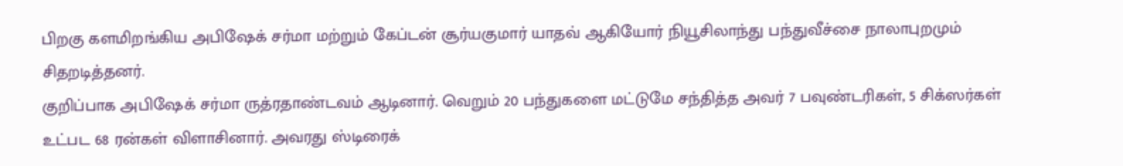பிறகு களமிறங்கிய அபிஷேக் சர்மா மற்றும் கேப்டன் சூர்யகுமார் யாதவ் ஆகியோர் நியூசிலாந்து பந்துவீச்சை நாலாபுறமும் சிதறடித்தனர்.
குறிப்பாக அபிஷேக் சர்மா ருத்ரதாண்டவம் ஆடினார். வெறும் 20 பந்துகளை மட்டுமே சந்தித்த அவர் 7 பவுண்டரிகள், 5 சிக்ஸர்கள் உட்பட 68 ரன்கள் விளாசினார். அவரது ஸ்டிரைக்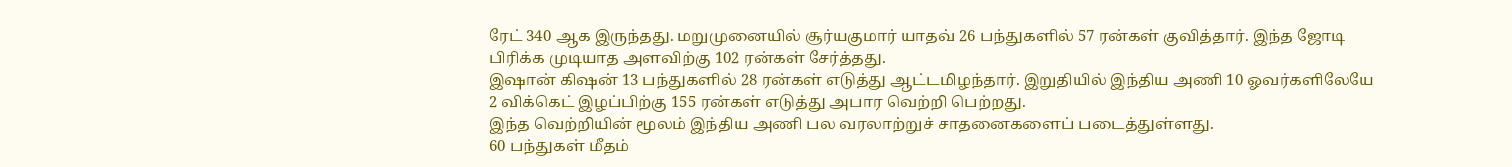ரேட் 340 ஆக இருந்தது. மறுமுனையில் சூர்யகுமார் யாதவ் 26 பந்துகளில் 57 ரன்கள் குவித்தார். இந்த ஜோடி பிரிக்க முடியாத அளவிற்கு 102 ரன்கள் சேர்த்தது.
இஷான் கிஷன் 13 பந்துகளில் 28 ரன்கள் எடுத்து ஆட்டமிழந்தார். இறுதியில் இந்திய அணி 10 ஓவர்களிலேயே 2 விக்கெட் இழப்பிற்கு 155 ரன்கள் எடுத்து அபார வெற்றி பெற்றது.
இந்த வெற்றியின் மூலம் இந்திய அணி பல வரலாற்றுச் சாதனைகளைப் படைத்துள்ளது.
60 பந்துகள் மீதம்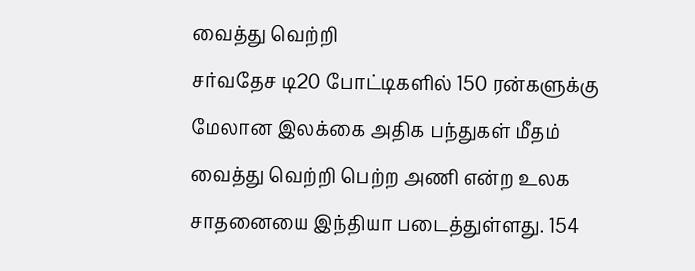வைத்து வெற்றி
சர்வதேச டி20 போட்டிகளில் 150 ரன்களுக்கு மேலான இலக்கை அதிக பந்துகள் மீதம் வைத்து வெற்றி பெற்ற அணி என்ற உலக சாதனையை இந்தியா படைத்துள்ளது. 154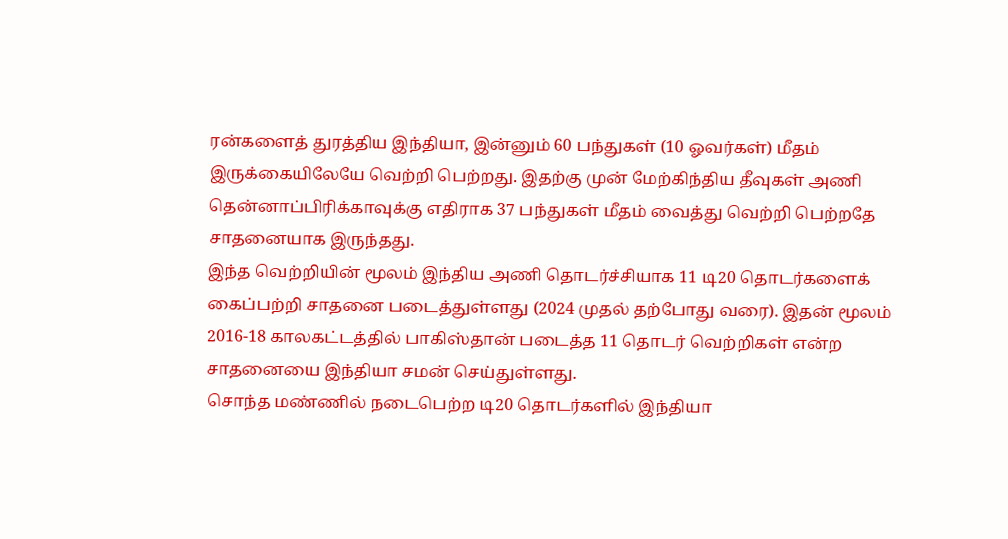ரன்களைத் துரத்திய இந்தியா, இன்னும் 60 பந்துகள் (10 ஓவர்கள்) மீதம் இருக்கையிலேயே வெற்றி பெற்றது. இதற்கு முன் மேற்கிந்திய தீவுகள் அணி தென்னாப்பிரிக்காவுக்கு எதிராக 37 பந்துகள் மீதம் வைத்து வெற்றி பெற்றதே சாதனையாக இருந்தது.
இந்த வெற்றியின் மூலம் இந்திய அணி தொடர்ச்சியாக 11 டி20 தொடர்களைக் கைப்பற்றி சாதனை படைத்துள்ளது (2024 முதல் தற்போது வரை). இதன் மூலம் 2016-18 காலகட்டத்தில் பாகிஸ்தான் படைத்த 11 தொடர் வெற்றிகள் என்ற சாதனையை இந்தியா சமன் செய்துள்ளது.
சொந்த மண்ணில் நடைபெற்ற டி20 தொடர்களில் இந்தியா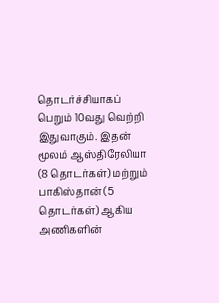தொடர்ச்சியாகப் பெறும் 10வது வெற்றி இதுவாகும். இதன் மூலம் ஆஸ்திரேலியா (8 தொடர்கள்) மற்றும் பாகிஸ்தான் (5 தொடர்கள்) ஆகிய அணிகளின்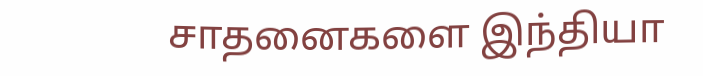சாதனைகளை இந்தியா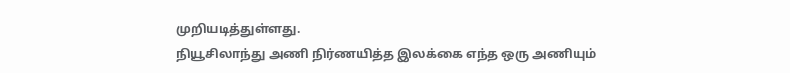முறியடித்துள்ளது.
நியூசிலாந்து அணி நிர்ணயித்த இலக்கை எந்த ஒரு அணியும்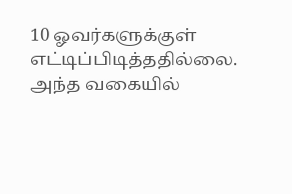10 ஓவர்களுக்குள் எட்டிப்பிடித்ததில்லை. அந்த வகையில்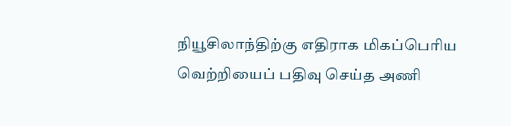நியூசிலாந்திற்கு எதிராக மிகப்பெரிய வெற்றியைப் பதிவு செய்த அணி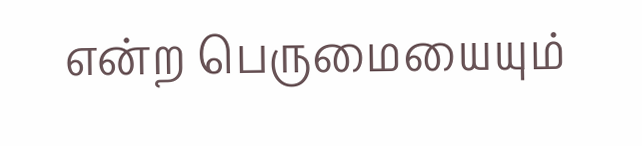என்ற பெருமையையும்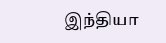இந்தியா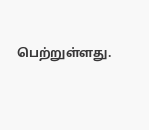பெற்றுள்ளது.